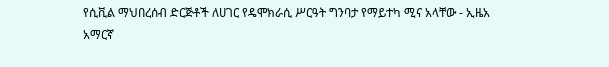የሲቪል ማህበረሰብ ድርጅቶች ለሀገር የዴሞክራሲ ሥርዓት ግንባታ የማይተካ ሚና አላቸው - ኢዜአ አማርኛ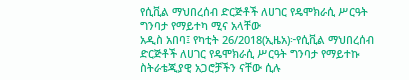የሲቪል ማህበረሰብ ድርጅቶች ለሀገር የዴሞክራሲ ሥርዓት ግንባታ የማይተካ ሚና አላቸው
አዲስ አበባ፤ የካቲት 26/2018(ኢዜአ)፦የሲቪል ማህበረሰብ ድርጅቶች ለሀገር የዴሞክራሲ ሥርዓት ግንባታ የማይተኩ ስትራቴጂያዊ አጋሮቻችን ናቸው ሲሉ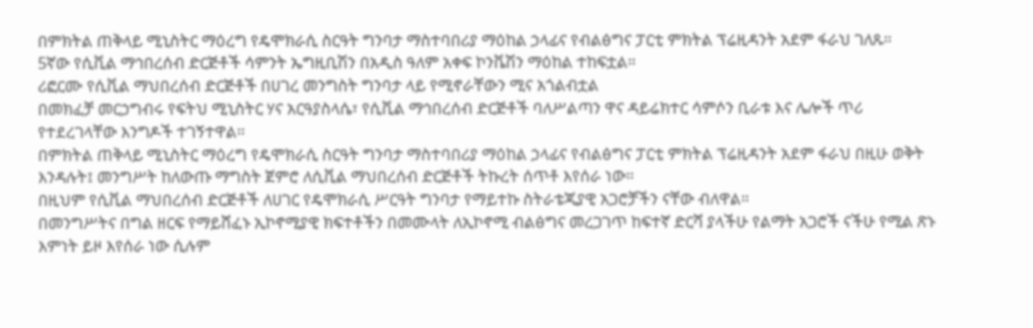በምክትል ጠቅላይ ሚኒስትር ማዕረግ የዴሞክራሲ ስርዓት ግንባታ ማስተባበሪያ ማዕከል ኃላፊና የብልፅግና ፓርቲ ምክትል ፕሬዚዳንት አደም ፋራህ ገለጹ።
5ኛው የሲቪል ማኅበረሰብ ድርጅቶች ሳምንት ኤግዚቢሽን በአዲስ ዓለም አቀፍ ኮንቬሽን ማዕከል ተከፍቷል።
ሪፎርሙ የሲቪል ማህበረሰብ ድርጅቶች በሀገረ መንግስት ግንባታ ላይ የሚኖራቸውን ሚና አጎልብቷል
በመክፈቻ መርኃግብሩ የፍትህ ሚኒስትር ሃና አርዓያስላሴ፣ የሲቪል ማኅበረሰብ ድርጅቶች ባለሥልጣን ዋና ዳይሬክተር ሳምሶን ቢራቱ እና ሌሎች ጥሪ የተደረገላቸው እንግዶች ተገኝተዋል።
በምክትል ጠቅላይ ሚኒስትር ማዕረግ የዴሞክራሲ ስርዓት ግንባታ ማስተባበሪያ ማዕከል ኃላፊና የብልፅግና ፓርቲ ምክትል ፕሬዚዳንት አደም ፋራህ በዚሁ ወቅት እንዳሉት፤ መንግሥት ከለውጡ ማግስት ጀምሮ ለሲቪል ማህበረሰብ ድርጅቶች ትኩረት ሰጥቶ እየሰራ ነው።
በዚህም የሲቪል ማህበረሰብ ድርጅቶች ለሀገር የዴሞክራሲ ሥርዓት ግንባታ የማይተኩ ስትራቴጂያዊ አጋሮቻችን ናቸው ብለዋል።
በመንግሥትና በግል ዘርፍ የማይሸፈኑ ኢኮኖሚያዊ ክፍተቶችን በመሙላት ለኢኮኖሚ ብልፅግና መረጋገጥ ከፍተኛ ድርሻ ያላችሁ የልማት አጋሮች ናችሁ የሚል ጽኑ እምነት ይዞ እየሰራ ነው ሲሉም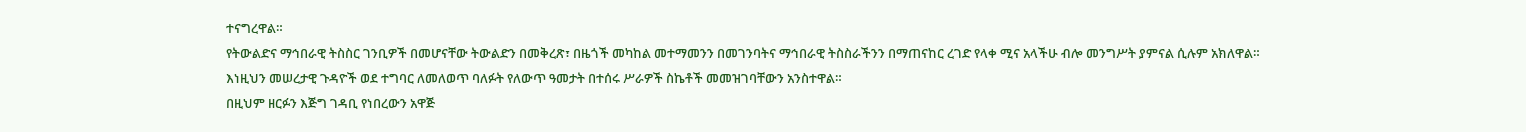ተናግረዋል።
የትውልድና ማኅበራዊ ትስስር ገንቢዎች በመሆናቸው ትውልድን በመቅረጽ፣ በዜጎች መካከል መተማመንን በመገንባትና ማኅበራዊ ትስስራችንን በማጠናከር ረገድ የላቀ ሚና አላችሁ ብሎ መንግሥት ያምናል ሲሉም አክለዋል።
እነዚህን መሠረታዊ ጉዳዮች ወደ ተግባር ለመለወጥ ባለፉት የለውጥ ዓመታት በተሰሩ ሥራዎች ስኬቶች መመዝገባቸውን አንስተዋል።
በዚህም ዘርፉን እጅግ ገዳቢ የነበረውን አዋጅ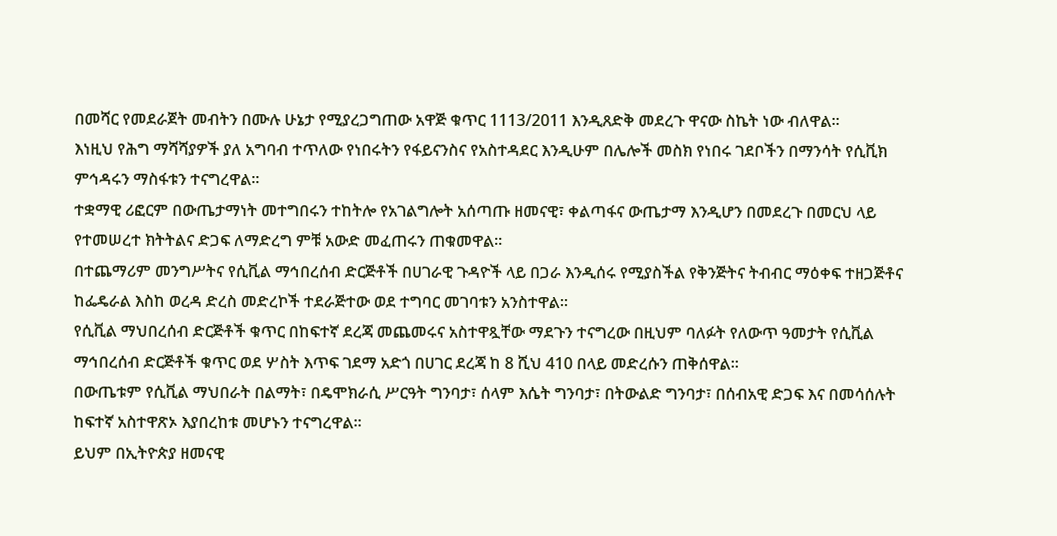በመሻር የመደራጀት መብትን በሙሉ ሁኔታ የሚያረጋግጠው አዋጅ ቁጥር 1113/2011 እንዲጸድቅ መደረጉ ዋናው ስኬት ነው ብለዋል።
እነዚህ የሕግ ማሻሻያዎች ያለ አግባብ ተጥለው የነበሩትን የፋይናንስና የአስተዳደር እንዲሁም በሌሎች መስክ የነበሩ ገደቦችን በማንሳት የሲቪክ ምኅዳሩን ማስፋቱን ተናግረዋል፡፡
ተቋማዊ ሪፎርም በውጤታማነት መተግበሩን ተከትሎ የአገልግሎት አሰጣጡ ዘመናዊ፣ ቀልጣፋና ውጤታማ እንዲሆን በመደረጉ በመርህ ላይ የተመሠረተ ክትትልና ድጋፍ ለማድረግ ምቹ አውድ መፈጠሩን ጠቁመዋል።
በተጨማሪም መንግሥትና የሲቪል ማኅበረሰብ ድርጅቶች በሀገራዊ ጉዳዮች ላይ በጋራ እንዲሰሩ የሚያስችል የቅንጅትና ትብብር ማዕቀፍ ተዘጋጅቶና ከፌዴራል እስከ ወረዳ ድረስ መድረኮች ተደራጅተው ወደ ተግባር መገባቱን አንስተዋል።
የሲቪል ማህበረሰብ ድርጅቶች ቁጥር በከፍተኛ ደረጃ መጨመሩና አስተዋጿቸው ማደጉን ተናግረው በዚህም ባለፉት የለውጥ ዓመታት የሲቪል ማኅበረሰብ ድርጅቶች ቁጥር ወደ ሦስት እጥፍ ገደማ አድጎ በሀገር ደረጃ ከ 8 ሺህ 410 በላይ መድረሱን ጠቅሰዋል።
በውጤቱም የሲቪል ማህበራት በልማት፣ በዴሞክራሲ ሥርዓት ግንባታ፣ ሰላም እሴት ግንባታ፣ በትውልድ ግንባታ፣ በሰብአዊ ድጋፍ እና በመሳሰሉት ከፍተኛ አስተዋጽኦ እያበረከቱ መሆኑን ተናግረዋል።
ይህም በኢትዮጵያ ዘመናዊ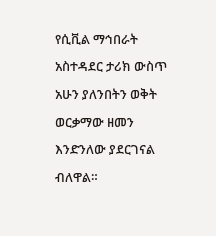የሲቪል ማኅበራት አስተዳደር ታሪክ ውስጥ አሁን ያለንበትን ወቅት ወርቃማው ዘመን እንድንለው ያደርገናል ብለዋል።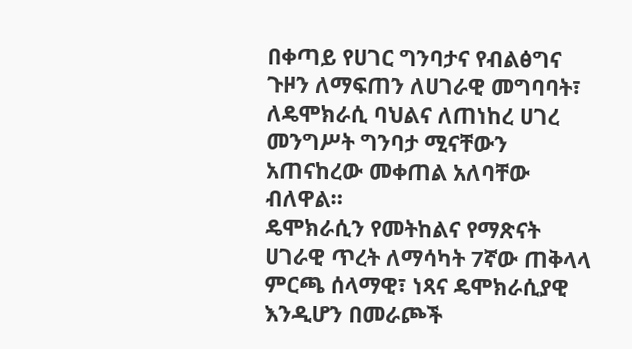በቀጣይ የሀገር ግንባታና የብልፅግና ጉዞን ለማፍጠን ለሀገራዊ መግባባት፣ ለዴሞክራሲ ባህልና ለጠነከረ ሀገረ መንግሥት ግንባታ ሚናቸውን አጠናከረው መቀጠል አለባቸው ብለዋል።
ዴሞክራሲን የመትከልና የማጽናት ሀገራዊ ጥረት ለማሳካት 7ኛው ጠቅላላ ምርጫ ሰላማዊ፣ ነጻና ዴሞክራሲያዊ እንዲሆን በመራጮች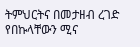ትምህርትና በመታዘብ ረገድ የበኩላቸውን ሚና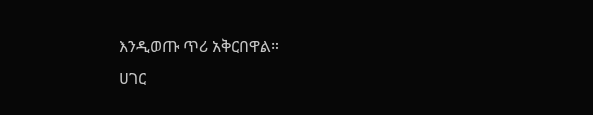እንዲወጡ ጥሪ አቅርበዋል።
ሀገር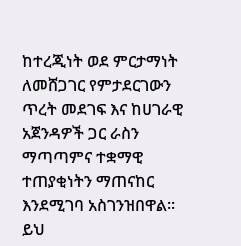ከተረጂነት ወደ ምርታማነት ለመሸጋገር የምታደርገውን ጥረት መደገፍ እና ከሀገራዊ አጀንዳዎች ጋር ራስን ማጣጣምና ተቋማዊ ተጠያቂነትን ማጠናከር እንደሚገባ አስገንዝበዋል።
ይህ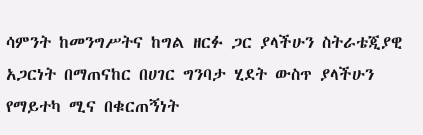ሳምንት ከመንግሥትና ከግል ዘርፉ ጋር ያላችሁን ስትራቴጂያዊ አጋርነት በማጠናከር በሀገር ግንባታ ሂደት ውስጥ ያላችሁን የማይተካ ሚና በቁርጠኝነት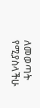ለመወጣት የሚያስላችሁ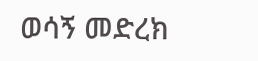ወሳኝ መድረክ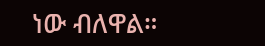ነው ብለዋል።